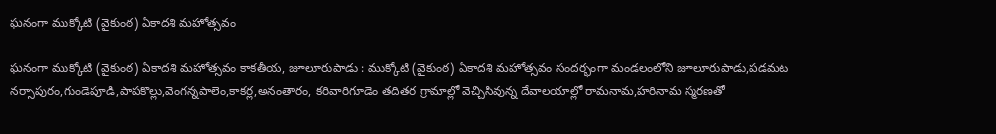ఘనంగా ముక్కోటి (వైకుంఠ) ఏకాదశి మహోత్సవం

ఘనంగా ముక్కోటి (వైకుంఠ) ఏకాదశి మహోత్సవం కాకతీయ, జూలూరుపాడు : ముక్కోటి (వైకుంఠ) ఏకాదశి మహోత్సవం సందర్భంగా మండలంలోని జూలూరుపాడు,పడమట నర్సాపురం,గుండెపూడి,పాపకొల్లు,వెంగన్నపాలెం,కాకర్ల,అనంతారం, కరివారిగూడెం తదితర గ్రామాల్లో వెచ్చిసివున్న దేవాలయాల్లో రామనామ,హరినామ స్మరణతో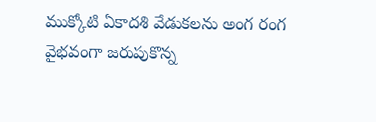ముక్కోటి ఏకాదశి వేడుకలను అంగ రంగ వైభవంగా జరుపుకొన్న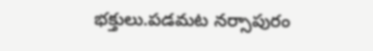భక్తులు.పడమట నర్సాపురం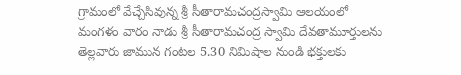గ్రామంలో వేచ్చేసివున్న శ్రీ సీతారామచంద్రస్వామి ఆలయంలో మంగళం వారం నాడు శ్రీ సీతారామచంద్ర స్వామి దేవతామూర్తులను తెల్లవారు జామున గంటల 5.30 నిమిషాల నుండి భక్తులకు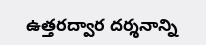ఉత్తరద్వార దర్శనాన్ని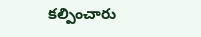కల్పించారు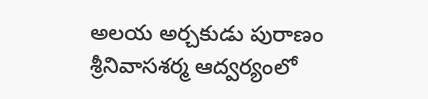అలయ అర్చకుడు పురాణం శ్రీనివాసశర్మ ఆద్వర్యంలో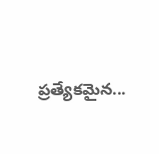ప్రత్యేకమైన...